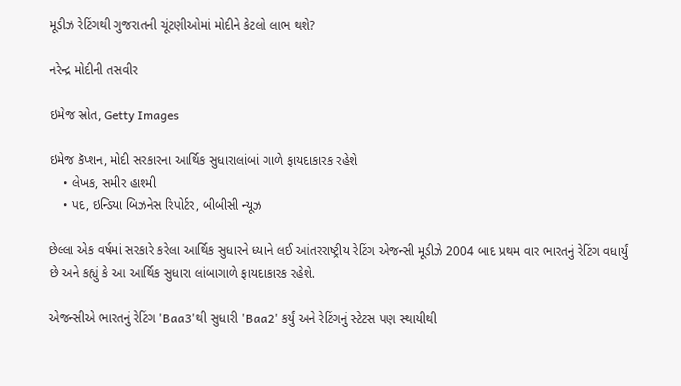મૂડીઝ રેટિંગથી ગુજરાતની ચૂંટણીઓમાં મોદીને કેટલો લાભ થશે?

નરેન્દ્ર મોદીની તસવીર

ઇમેજ સ્રોત, Getty Images

ઇમેજ કૅપ્શન, મોદી સરકારના આર્થિક સુધારાલાંબાં ગાળે ફાયદાકારક રહેશે
    • લેખક, સમીર હાશ્મી
    • પદ, ઇન્ડિયા બિઝનેસ રિપોર્ટર, બીબીસી ન્યૂઝ

છેલ્લા એક વર્ષમાં સરકારે કરેલા આર્થિક સુધારને ધ્યાને લઈ આંતરરાષ્ટ્રીય રેટિંગ એજન્સી મૂડીઝે 2004 બાદ પ્રથમ વાર ભારતનું રેટિંગ વધાર્યું છે અને કહ્યું કે આ આર્થિક સુધારા લાંબાગાળે ફાયદાકારક રહેશે.

એજન્સીએ ભારતનું રેટિંગ 'Baa3'થી સુધારી 'Baa2' કર્યું અને રેટિંગનું સ્ટેટસ પણ સ્થાયીથી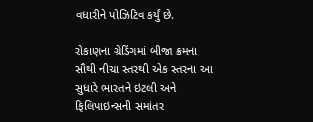વધારીને પોઝિટિવ કર્યું છે.

રોકાણના ગ્રેડિંગમાં બીજા ક્રમના સૌથી નીચા સ્તરથી એક સ્તરના આ સુધારે ભારતને ઇટલી અને ફિલિપાઇન્સની સમાંતર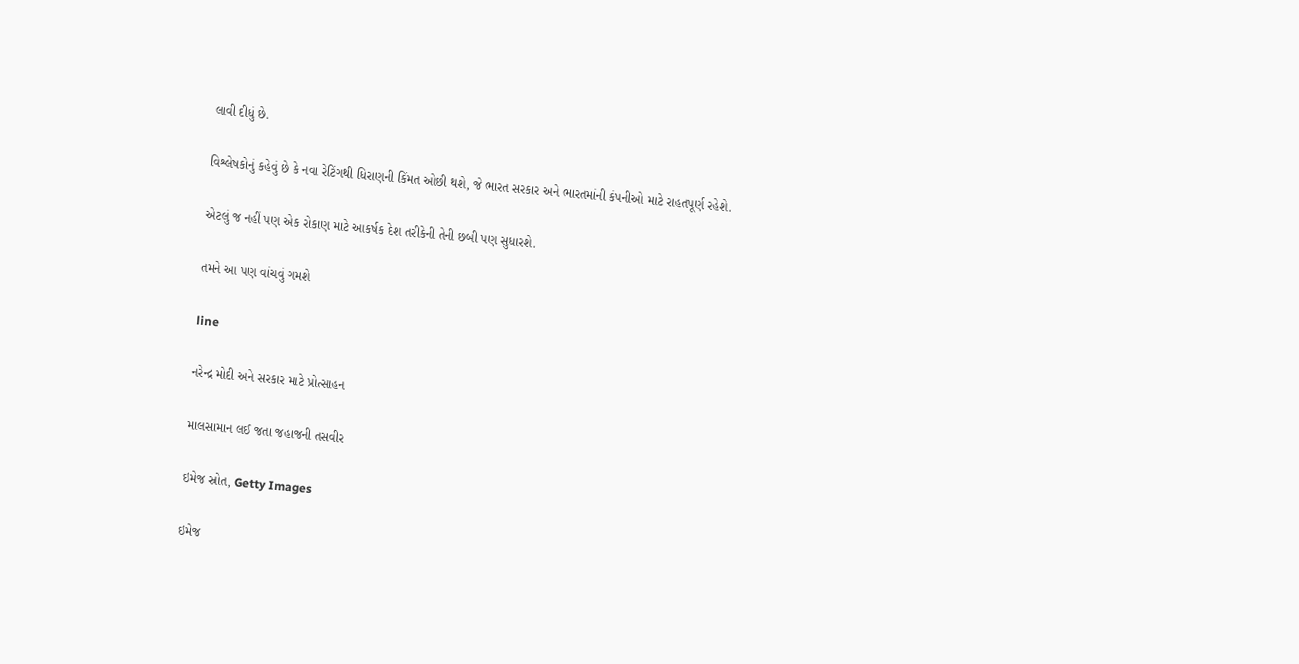લાવી દીધું છે.

વિશ્લેષકોનું કહેવું છે કે નવા રેટિંગથી ધિરાણની કિંમત ઓછી થશે, જે ભારત સરકાર અને ભારતમાંની કંપનીઓ માટે રાહતપૂર્ણ રહેશે.

એટલું જ નહીં પણ એક રોકાણ માટે આકર્ષક દેશ તરીકેની તેની છબી પણ સુધારશે.

તમને આ પણ વાંચવું ગમશે

line

નરેન્દ્ર મોદી અને સરકાર માટે પ્રોત્સાહન

માલસામાન લઈ જતા જહાજની તસવીર

ઇમેજ સ્રોત, Getty Images

ઇમેજ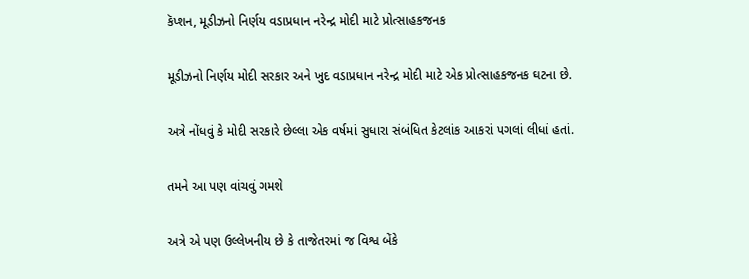કૅપ્શન, મૂડીઝનો નિર્ણય વડાપ્રધાન નરેન્દ્ર મોદી માટે પ્રોત્સાહકજનક

મૂડીઝનો નિર્ણય મોદી સરકાર અને ખુદ વડાપ્રધાન નરેન્દ્ર મોદી માટે એક પ્રોત્સાહકજનક ઘટના છે.

અત્રે નોંધવું કે મોદી સરકારે છેલ્લા એક વર્ષમાં સુધારા સંબંધિત કેટલાંક આકરાં પગલાં લીધાં હતાં.

તમને આ પણ વાંચવું ગમશે

અત્રે એ પણ ઉલ્લેખનીય છે કે તાજેતરમાં જ વિશ્વ બેંકે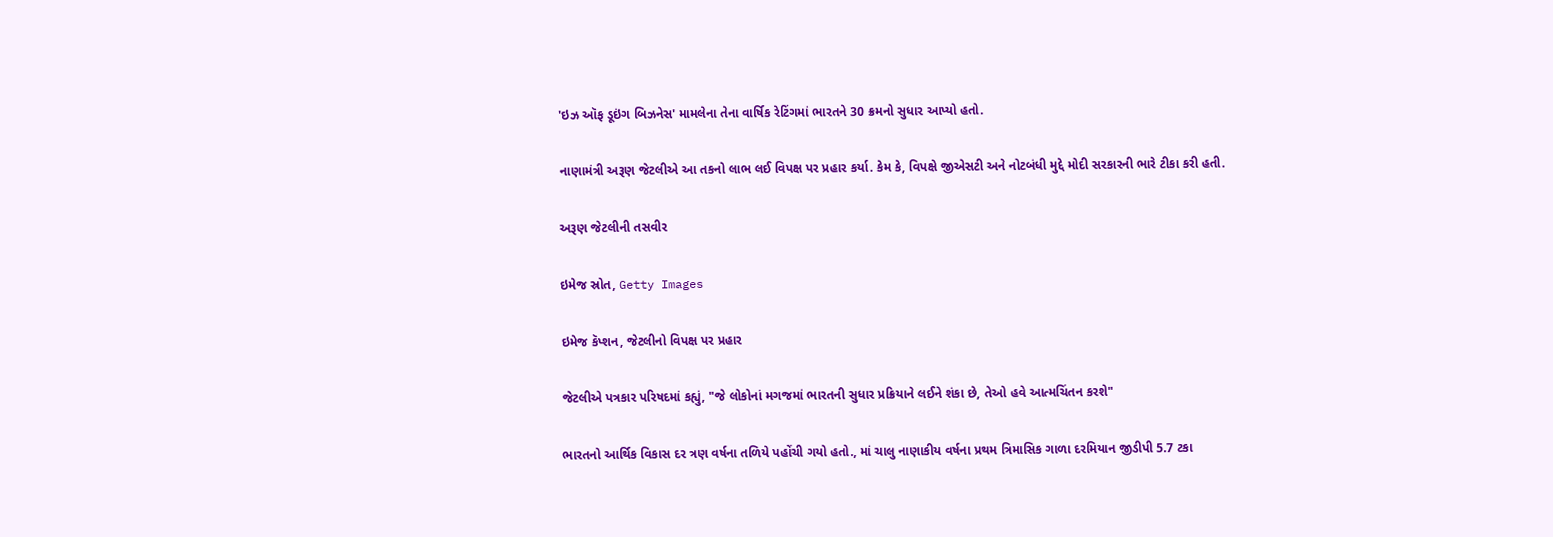'ઇઝ ઑફ ડૂઇંગ બિઝનેસ' મામલેના તેના વાર્ષિક રેટિંગમાં ભારતને 30 ક્રમનો સુધાર આપ્યો હતો.

નાણામંત્રી અરૂણ જેટલીએ આ તકનો લાભ લઈ વિપક્ષ પર પ્રહાર કર્યા. કેમ કે, વિપક્ષે જીએસટી અને નોટબંધી મુદ્દે મોદી સરકારની ભારે ટીકા કરી હતી.

અરૂણ જેટલીની તસવીર

ઇમેજ સ્રોત, Getty Images

ઇમેજ કૅપ્શન, જેટલીનો વિપક્ષ પર પ્રહાર

જેટલીએ પત્રકાર પરિષદમાં કહ્યું, "જે લોકોનાં મગજમાં ભારતની સુધાર પ્રક્રિયાને લઈને શંકા છે, તેઓ હવે આત્મચિંતન કરશે"

ભારતનો આર્થિક વિકાસ દર ત્રણ વર્ષના તળિયે પહોંચી ગયો હતો., માં ચાલુ નાણાકીય વર્ષના પ્રથમ ત્રિમાસિક ગાળા દરમિયાન જીડીપી 5.7 ટકા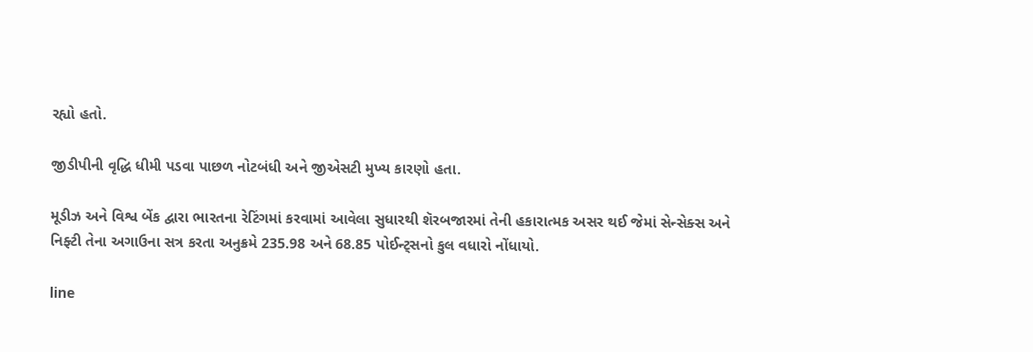રહ્યો હતો.

જીડીપીની વૃદ્ધિ ધીમી પડવા પાછળ નોટબંધી અને જીએસટી મુખ્ય કારણો હતા.

મૂડીઝ અને વિશ્વ બેંક દ્વારા ભારતના રેટિંગમાં કરવામાં આવેલા સુધારથી શૅરબજારમાં તેની હકારાત્મક અસર થઈ જેમાં સેન્સેક્સ અને નિફ્ટી તેના અગાઉના સત્ર કરતા અનુક્રમે 235.98 અને 68.85 પોઈન્ટ્સનો કુલ વધારો નોંધાયો.

line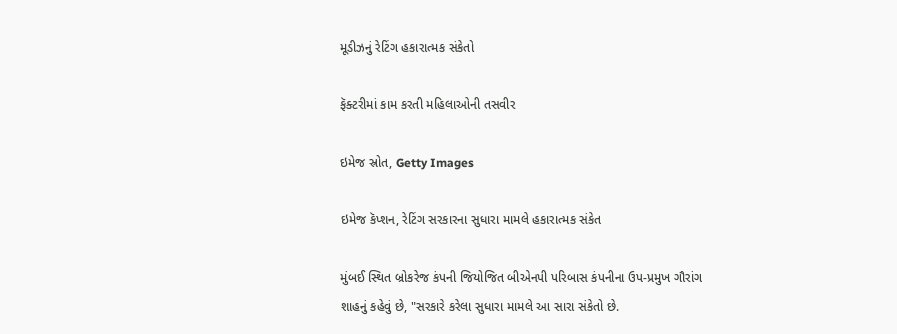મૂડીઝનું રેટિંગ હકારાત્મક સંકેતો

ફૅક્ટરીમાં કામ કરતી મહિલાઓની તસવીર

ઇમેજ સ્રોત, Getty Images

ઇમેજ કૅપ્શન, રેટિંગ સરકારના સુધારા મામલે હકારાત્મક સંકેત

મુંબઈ સ્થિત બ્રોકરેજ કંપની જિયોજિત બીએનપી પરિબાસ કંપનીના ઉપ-પ્રમુખ ગૌરાંગ શાહનું કહેવું છે, "સરકારે કરેલા સુધારા મામલે આ સારા સંકેતો છે.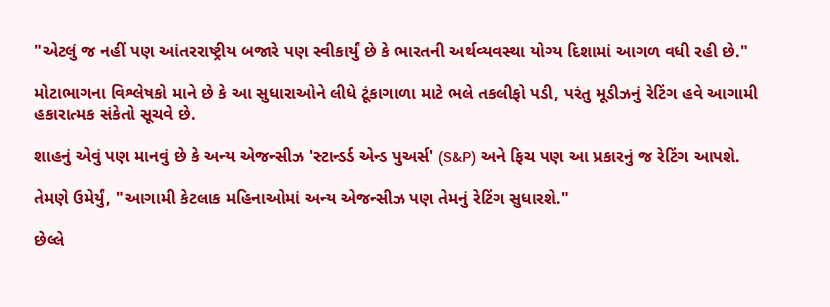"એટલું જ નહીં પણ આંતરરાષ્ટ્રીય બજારે પણ સ્વીકાર્યું છે કે ભારતની અર્થવ્યવસ્થા યોગ્ય દિશામાં આગળ વધી રહી છે."

મોટાભાગના વિશ્લેષકો માને છે કે આ સુધારાઓને લીધે ટૂંકાગાળા માટે ભલે તકલીફો પડી, પરંતુ મૂડીઝનું રેટિંગ હવે આગામી હકારાત્મક સંકેતો સૂચવે છે.

શાહનું એવું પણ માનવું છે કે અન્ય એજન્સીઝ 'સ્ટાન્ડર્ડ એન્ડ પુઅર્સ' (S&P) અને ફિચ પણ આ પ્રકારનું જ રેટિંગ આપશે.

તેમણે ઉમેર્યું, "આગામી કેટલાક મહિનાઓમાં અન્ય એજન્સીઝ પણ તેમનું રેટિંગ સુધારશે."

છેલ્લે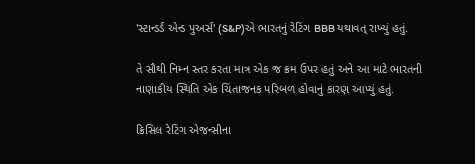'સ્ટાન્ડર્ડ એન્ડ પુઅર્સ' (S&P)એ ભારતનું રેટિંગ BBB યથાવત્ રાખ્યું હતું.

તે સૌથી નિમ્ન સ્તર કરતા માત્ર એક જ ક્રમ ઉપર હતું અને આ માટે ભારતની નાણાકીય સ્થિતિ એક ચિંતાજનક પરિબળ હોવાનું કારણ આપ્યું હતું.

ક્રિસિલ રેટિંગ એજન્સીના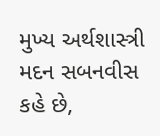મુખ્ય અર્થશાસ્ત્રી મદન સબનવીસ કહે છે,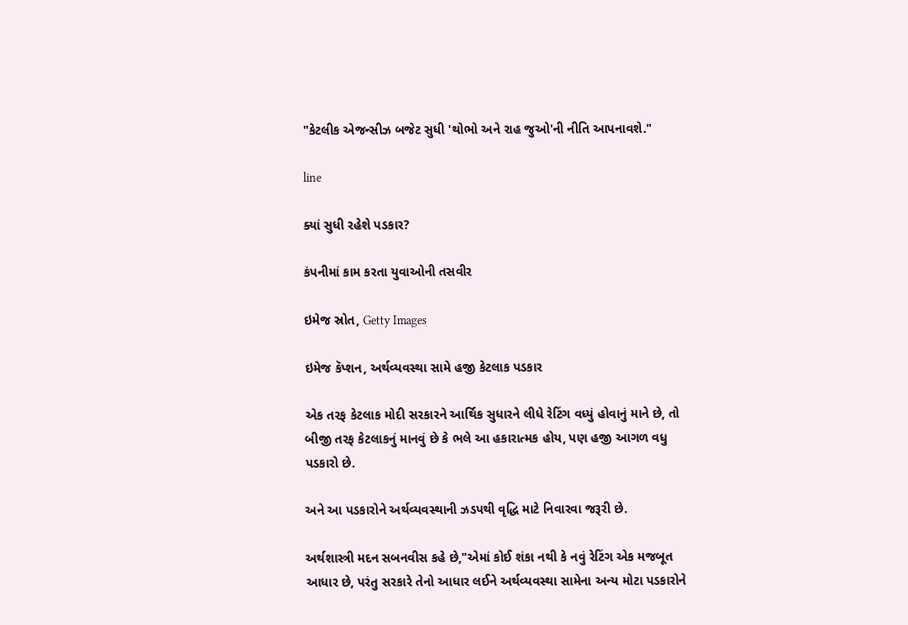"કેટલીક એજન્સીઝ બજેટ સુધી 'થોભો અને રાહ જુઓ'ની નીતિ આપનાવશે."

line

ક્યાં સુધી રહેશે પડકાર?

કંપનીમાં કામ કરતા યુવાઓની તસવીર

ઇમેજ સ્રોત, Getty Images

ઇમેજ કૅપ્શન, અર્થવ્યવસ્થા સામે હજી કેટલાક પડકાર

એક તરફ કેટલાક મોદી સરકારને આર્થિક સુધારને લીધે રેટિંગ વધ્યું હોવાનું માને છે, તો બીજી તરફ કેટલાકનું માનવું છે કે ભલે આ હકારાત્મક હોય, પણ હજી આગળ વધુ પડકારો છે.

અને આ પડકારોને અર્થવ્યવસ્થાની ઝડપથી વૃદ્ધિ માટે નિવારવા જરૂરી છે.

અર્થશાસ્ત્રી મદન સબનવીસ કહે છે,"એમાં કોઈ શંકા નથી કે નવું રેટિંગ એક મજબૂત આધાર છે, પરંતુ સરકારે તેનો આધાર લઈને અર્થવ્યવસ્થા સામેના અન્ય મોટા પડકારોને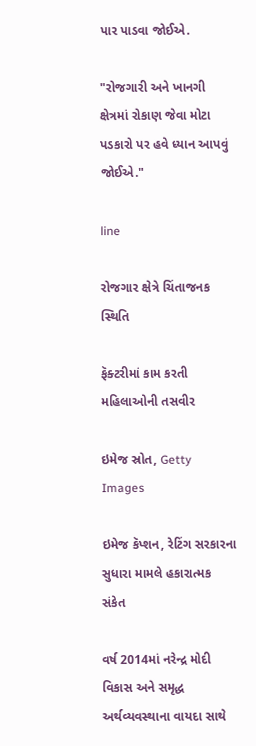પાર પાડવા જોઈએ.

"રોજગારી અને ખાનગી ક્ષેત્રમાં રોકાણ જેવા મોટા પડકારો પર હવે ધ્યાન આપવું જોઈએ."

line

રોજગાર ક્ષેત્રે ચિંતાજનક સ્થિતિ

ફૅક્ટરીમાં કામ કરતી મહિલાઓની તસવીર

ઇમેજ સ્રોત, Getty Images

ઇમેજ કૅપ્શન, રેટિંગ સરકારના સુધારા મામલે હકારાત્મક સંકેત

વર્ષ 2014માં નરેન્દ્ર મોદી વિકાસ અને સમૃદ્ધ અર્થવ્યવસ્થાના વાયદા સાથે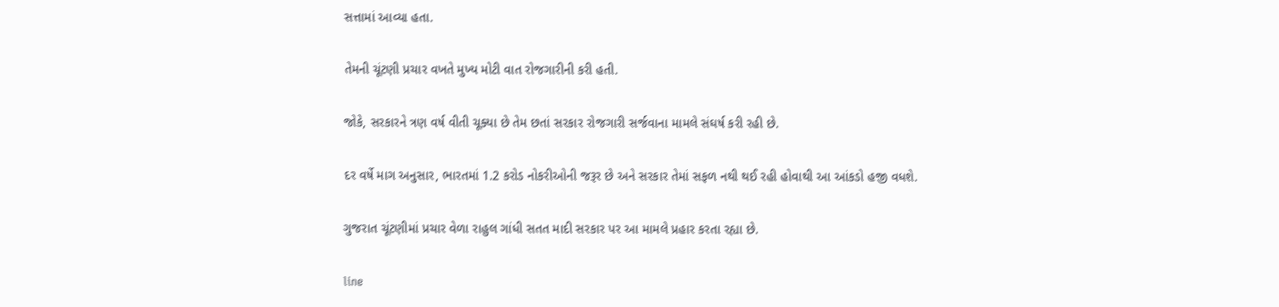સત્તામાં આવ્યા હતા.

તેમની ચૂંટણી પ્રચાર વખતે મુખ્ય મોટી વાત રોજગારીની કરી હતી.

જોકે, સરકારને ત્રણ વર્ષ વીતી ચૂક્યા છે તેમ છતાં સરકાર રોજગારી સર્જવાના મામલે સંઘર્ષ કરી રહી છે.

દર વર્ષે માગ અનુસાર, ભારતમાં 1.2 કરોડ નોકરીઓની જરૂર છે અને સરકાર તેમાં સફળ નથી થઈ રહી હોવાથી આ આંકડો હજી વધશે.

ગુજરાત ચૂંટણીમાં પ્રચાર વેળા રાહુલ ગાંધી સતત માદી સરકાર પર આ મામલે પ્રહાર કરતા રહ્યા છે.

line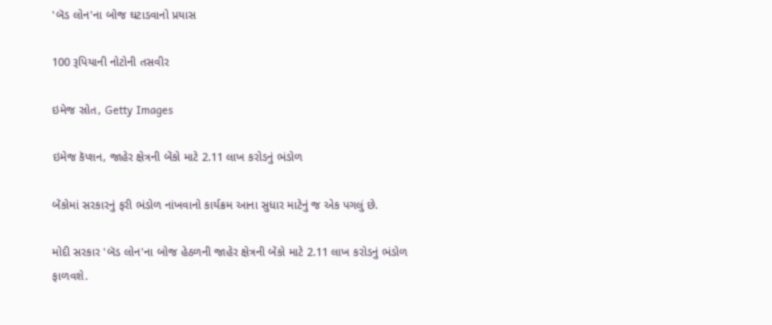'બૅડ લોન'ના બોજ ઘટાડવાનો પ્રયાસ

100 રૂપિયાની નોટોની તસવીર

ઇમેજ સ્રોત, Getty Images

ઇમેજ કૅપ્શન, જાહેર ક્ષેત્રની બેંકો માટે 2.11 લાખ કરોડનું ભંડોળ

બેંકોમાં સરકારનું ફરી ભંડોળ નાંખવાનો કાર્યક્રમ આના સુધાર માટેનું જ એક પગલું છે.

મોદી સરકાર 'બૅડ લોન'ના બોજ હેઠળની જાહેર ક્ષેત્રની બેંકો માટે 2.11 લાખ કરોડનું ભંડોળ ફાળવશે.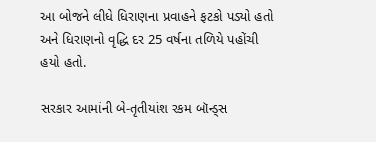આ બોજને લીધે ધિરાણના પ્રવાહને ફટકો પડ્યો હતો અને ધિરાણનો વૃદ્ધિ દર 25 વર્ષના તળિયે પહોંચી હયો હતો.

સરકાર આમાંની બે-તૃતીયાંશ રકમ બૉન્ડ્સ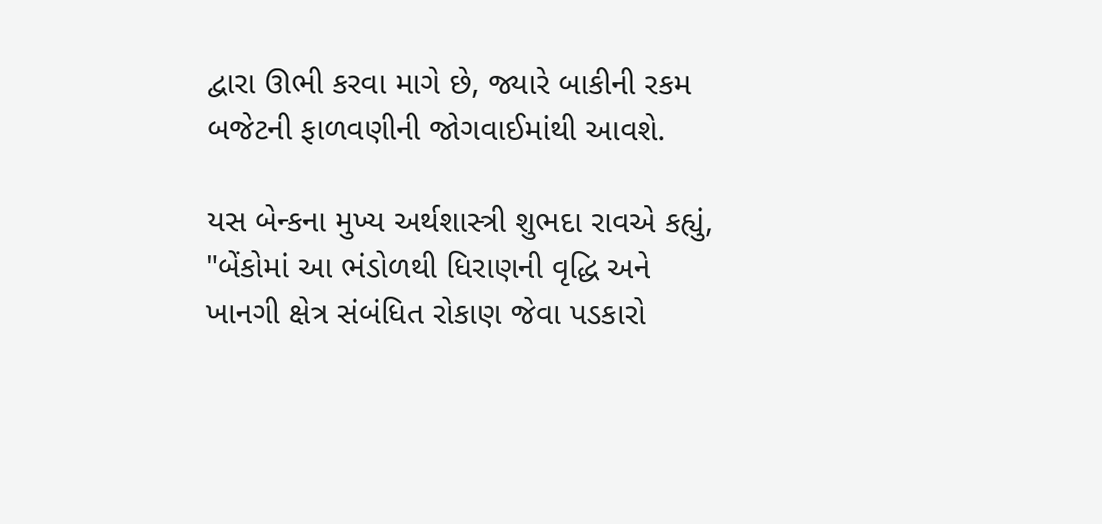દ્વારા ઊભી કરવા માગે છે, જ્યારે બાકીની રકમ બજેટની ફાળવણીની જોગવાઈમાંથી આવશે.

યસ બેન્કના મુખ્ય અર્થશાસ્ત્રી શુભદા રાવએ કહ્યું, "બેંકોમાં આ ભંડોળથી ધિરાણની વૃદ્ધિ અને ખાનગી ક્ષેત્ર સંબંધિત રોકાણ જેવા પડકારો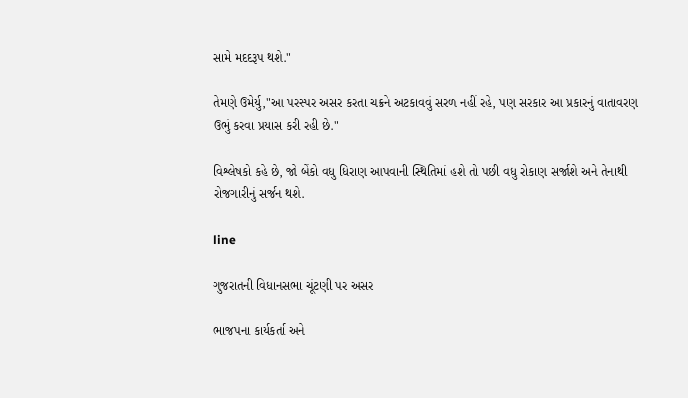સામે મદદરૂપ થશે."

તેમણે ઉમેર્યુ,"આ પરસ્પર અસર કરતા ચક્રને અટકાવવું સરળ નહીં રહે, પણ સરકાર આ પ્રકારનું વાતાવરણ ઉભું કરવા પ્રયાસ કરી રહી છે."

વિશ્લેષકો કહે છે, જો બેંકો વધુ ધિરાણ આપવાની સ્થિતિમાં હશે તો પછી વધુ રોકાણ સર્જાશે અને તેનાથી રોજગારીનું સર્જન થશે.

line

ગુજરાતની વિધાનસભા ચૂંટણી પર અસર

ભાજપના કાર્યકર્તા અને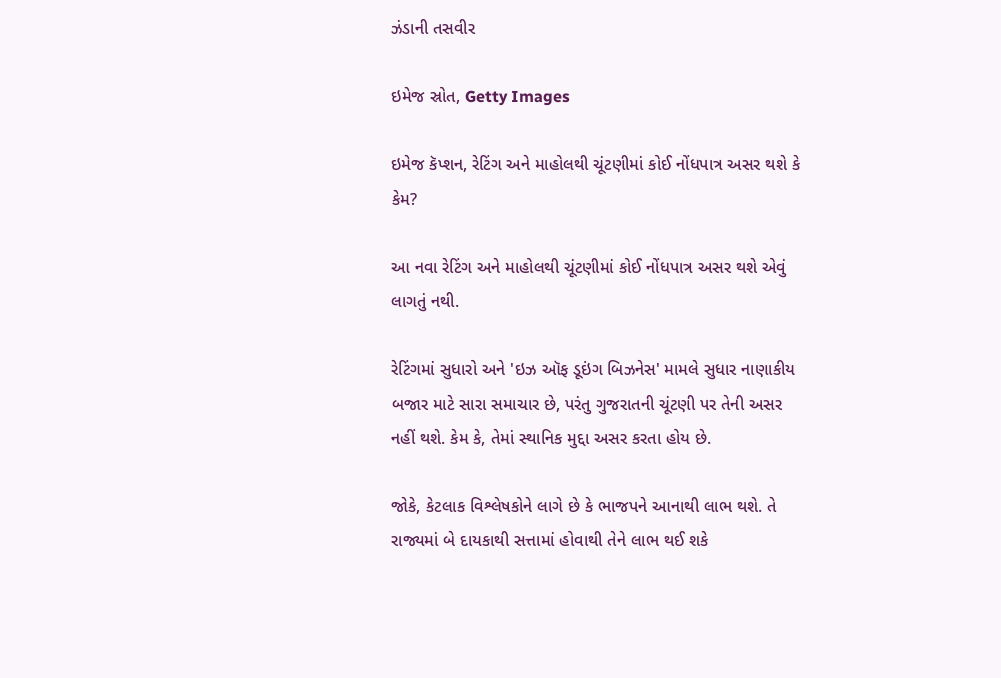ઝંડાની તસવીર

ઇમેજ સ્રોત, Getty Images

ઇમેજ કૅપ્શન, રેટિંગ અને માહોલથી ચૂંટણીમાં કોઈ નોંધપાત્ર અસર થશે કે કેમ?

આ નવા રેટિંગ અને માહોલથી ચૂંટણીમાં કોઈ નોંધપાત્ર અસર થશે એવું લાગતું નથી.

રેટિંગમાં સુધારો અને 'ઇઝ ઑફ ડૂઇંગ બિઝનેસ' મામલે સુધાર નાણાકીય બજાર માટે સારા સમાચાર છે, પરંતુ ગુજરાતની ચૂંટણી પર તેની અસર નહીં થશે. કેમ કે, તેમાં સ્થાનિક મુદ્દા અસર કરતા હોય છે.

જોકે, કેટલાક વિશ્લેષકોને લાગે છે કે ભાજપને આનાથી લાભ થશે. તે રાજ્યમાં બે દાયકાથી સત્તામાં હોવાથી તેને લાભ થઈ શકે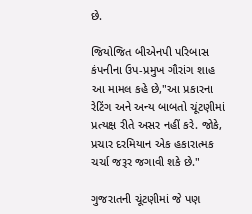છે.

જિયોજિત બીએનપી પરિબાસ કંપનીના ઉપ-પ્રમુખ ગૌરાંગ શાહ આ મામલ કહે છે,"આ પ્રકારના રેટિંગ અને અન્ય બાબતો ચૂંટણીમાં પ્રત્યક્ષ રીતે અસર નહીં કરે. જોકે, પ્રચાર દરમિયાન એક હકારાત્મક ચર્ચા જરૂર જગાવી શકે છે."

ગુજરાતની ચૂંટણીમાં જે પણ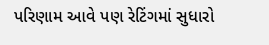પરિણામ આવે પણ રેટિંગમાં સુધારો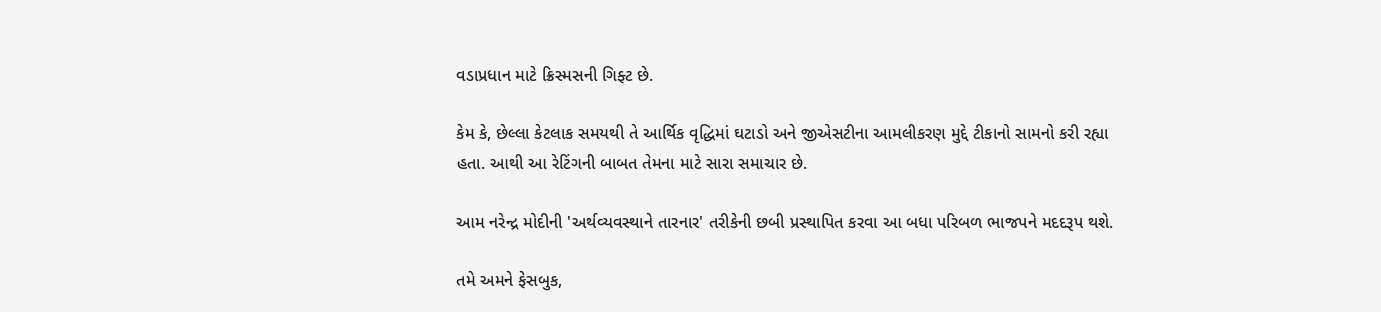વડાપ્રધાન માટે ક્રિસ્મસની ગિફ્ટ છે.

કેમ કે, છેલ્લા કેટલાક સમયથી તે આર્થિક વૃદ્ધિમાં ઘટાડો અને જીએસટીના આમલીકરણ મુદ્દે ટીકાનો સામનો કરી રહ્યા હતા. આથી આ રેટિંગની બાબત તેમના માટે સારા સમાચાર છે.

આમ નરેન્દ્ર મોદીની 'અર્થવ્યવસ્થાને તારનાર' તરીકેની છબી પ્રસ્થાપિત કરવા આ બધા પરિબળ ભાજપને મદદરૂપ થશે.

તમે અમને ફેસબુક,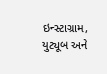ઇન્સ્ટાગ્રામ, યુટ્યૂબ અને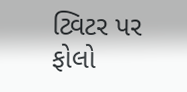ટ્વિટર પર ફોલો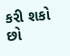કરી શકો છો